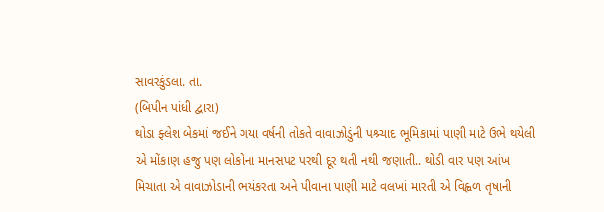સાવરકુંડલા. તા.
(બિપીન પાંધી દ્વારા)
થોડા ફ્લેશ બેકમાં જઈને ગયા વર્ષની તોકતે વાવાઝોડુંની પશ્ર્ચાદ ભૂમિકામાં પાણી માટે ઉભે થયેલી એ મોંકાણ હજુ પણ લોકોના માનસપટ પરથી દૂર થતી નથી જણાતી.. થોડી વાર પણ આંખ મિચાતા એ વાવાઝોડાની ભયંકરતા અને પીવાના પાણી માટે વલખાં મારતી એ વિહ્વળ તૃષાની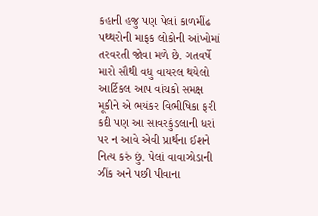કહાની હજુ પણ પેલાં કાળમીંઢ પથ્થરોની માફક લોકોની આંખોમાં તરવરતી જોવા મળે છે. ગતવર્ષે
મારો સૌથી વધુ વાયરલ થયેલો આર્ટિકલ આપ વાંચકો સમક્ષ મૂકીને એ ભયંકર વિભીષિકા ફરી કદી પણ આ સાવરકુંડલાની ધરાં પર ન આવે એવી પ્રાર્થના ઈશને નિત્ય કરું છું. પેલાં વાવાઝોડાની ઝીંક અને પછી પીવાના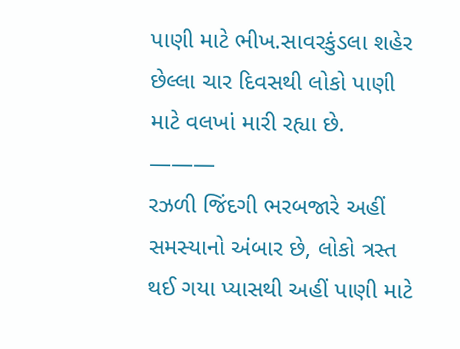પાણી માટે ભીખ.સાવરકુંડલા શહેર છેલ્લા ચાર દિવસથી લોકો પાણી માટે વલખાં મારી રહ્યા છે.
———
રઝળી જિંદગી ભરબજારે અહીં સમસ્યાનો અંબાર છે, લોકો ત્રસ્ત થઈ ગયા પ્યાસથી અહીં પાણી માટે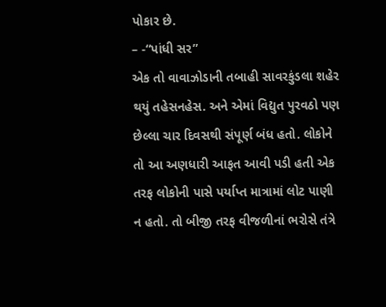પોકાર છે.
– -“પાંધી સર”
એક તો વાવાઝોડાની તબાહી સાવરકુંડલા શહેર થયું તહેસનહેસ. અને એમાં વિદ્યુત પુરવઠો પણ છેલ્લા ચાર દિવસથી સંપૂર્ણ બંધ હતો. લોકોને તો આ અણધારી આફત આવી પડી હતી એક તરફ લોકોની પાસે પર્યાપ્ત માત્રામાં લોટ પાણી ન હતો. તો બીજી તરફ વીજળીનાં ભરોસે તંત્રે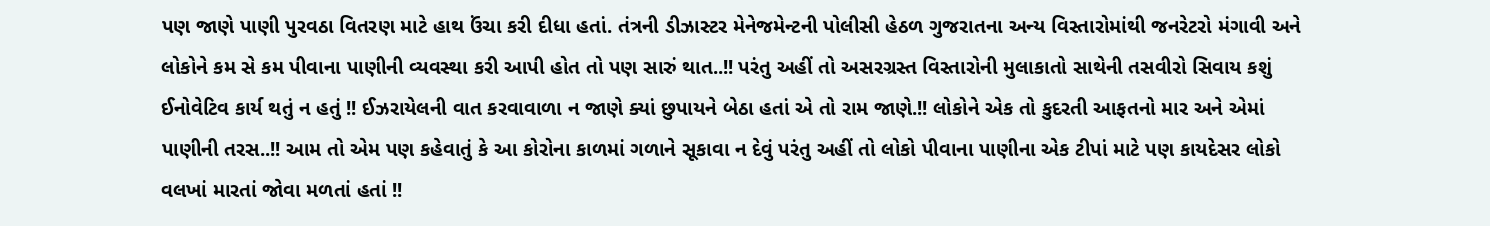પણ જાણે પાણી પુરવઠા વિતરણ માટે હાથ ઉંચા કરી દીધા હતાં. તંત્રની ડીઝાસ્ટર મેનેજમેન્ટની પોલીસી હેઠળ ગુજરાતના અન્ય વિસ્તારોમાંથી જનરેટરો મંગાવી અને લોકોને કમ સે કમ પીવાના પાણીની વ્યવસ્થા કરી આપી હોત તો પણ સારું થાત..!! પરંતુ અહીં તો અસરગ્રસ્ત વિસ્તારોની મુલાકાતો સાથેની તસવીરો સિવાય કશું ઈનોવેટિવ કાર્ય થતું ન હતું !! ઈઝરાયેલની વાત કરવાવાળા ન જાણે ક્યાં છુપાયને બેઠા હતાં એ તો રામ જાણે.!! લોકોને એક તો કુદરતી આફતનો માર અને એમાં પાણીની તરસ..!! આમ તો એમ પણ કહેવાતું કે આ કોરોના કાળમાં ગળાને સૂકાવા ન દેવું પરંતુ અહીં તો લોકો પીવાના પાણીના એક ટીપાં માટે પણ કાયદેસર લોકો વલખાં મારતાં જોવા મળતાં હતાં !!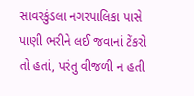સાવરકુંડલા નગરપાલિકા પાસે પાણી ભરીને લઈ જવાનાં ટેંકરો તો હતાં, પરંતુ વીજળી ન હતી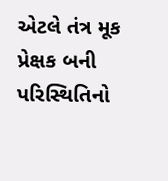એટલે તંત્ર મૂક પ્રેક્ષક બની પરિસ્થિતિનો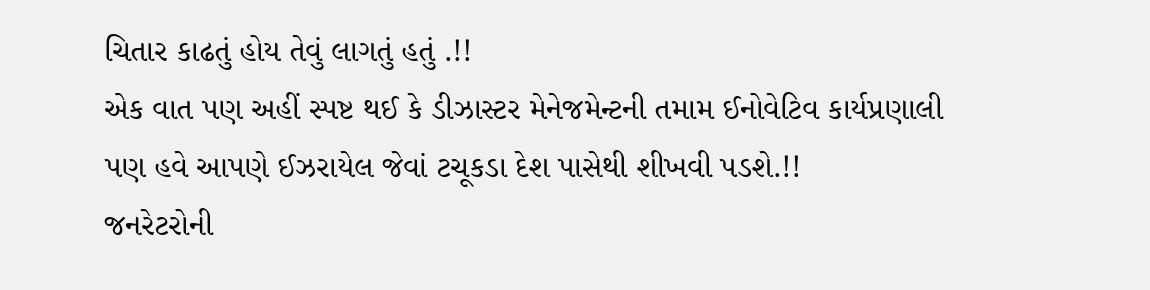ચિતાર કાઢતું હોય તેવું લાગતું હતું .!!
એક વાત પણ અહીં સ્પષ્ટ થઈ કે ડીઝાસ્ટર મેનેજમેન્ટની તમામ ઈનોવેટિવ કાર્યપ્રણાલી પણ હવે આપણે ઈઝરાયેલ જેવાં ટચૂકડા દેશ પાસેથી શીખવી પડશે.!!
જનરેટરોની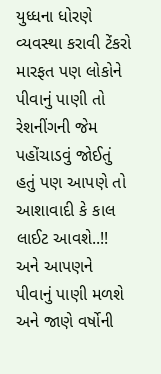યુધ્ધના ધોરણે વ્યવસ્થા કરાવી ટેંકરો મારફત પણ લોકોને પીવાનું પાણી તો રેશનીંગની જેમ પહોંચાડવું જોઈતું હતું પણ આપણે તો આશાવાદી કે કાલ લાઈટ આવશે..!! અને આપણને પીવાનું પાણી મળશે અને જાણે વર્ષોની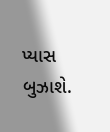પ્યાસ બુઝાશે.